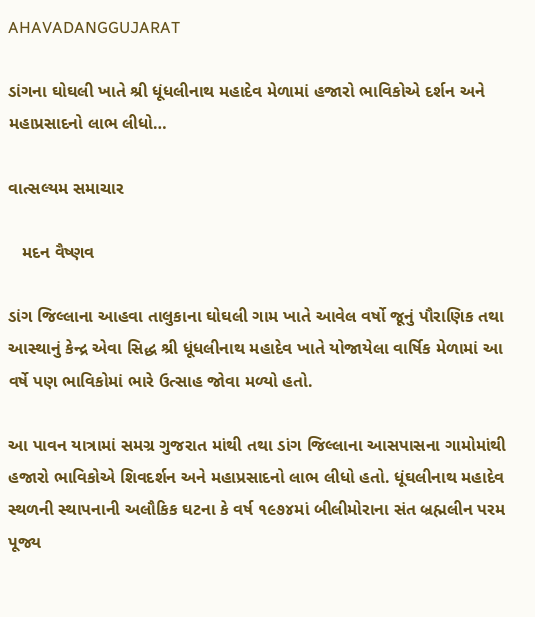AHAVADANGGUJARAT

ડાંગના ઘોઘલી ખાતે શ્રી ધૂંધલીનાથ મહાદેવ મેળામાં હજારો ભાવિકોએ દર્શન અને મહાપ્રસાદનો લાભ લીધો…

વાત્સલ્યમ સમાચાર

   મદન વૈષ્ણવ

ડાંગ જિલ્લાના આહવા તાલુકાના ઘોઘલી ગામ ખાતે આવેલ વર્ષો જૂનું પૌરાણિક તથા આસ્થાનું કેન્દ્ર એવા સિદ્ધ શ્રી ધૂંધલીનાથ મહાદેવ ખાતે યોજાયેલા વાર્ષિક મેળામાં આ વર્ષે પણ ભાવિકોમાં ભારે ઉત્સાહ જોવા મળ્યો હતો.

આ પાવન યાત્રામાં સમગ્ર ગુજરાત માંથી તથા ડાંગ જિલ્લાના આસપાસના ગામોમાંથી હજારો ભાવિકોએ શિવદર્શન અને મહાપ્રસાદનો લાભ લીધો હતો. ધૂંઘલીનાથ મહાદેવ સ્થળની સ્થાપનાની અલૌકિક ઘટના કે વર્ષ ૧૯૭૪માં બીલીમોરાના સંત બ્રહ્મલીન પરમ પૂજ્ય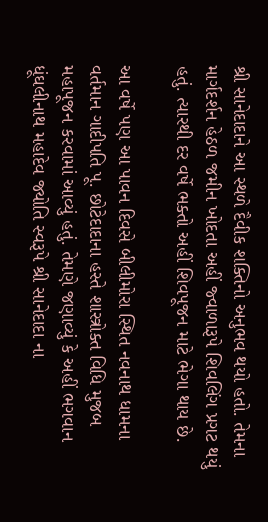શ્રી સાનેદાદાને આ સ્થળે દૈવીક શક્તિનો અનુભવ થયો હતો. તેમના માર્ગદર્શન હેઠળ જમીન ખોદતા અહીં જ્વાળારૂપે શિવલિંગ પ્રગટ થયું હતું. ત્યારથી દર વર્ષે ભક્તો અહીં શિવપૂજન માટે ભેગા થાય છે.

આ વર્ષે પણ આ પાવન દિવસે બીલીમોરા સ્થિત નવનાથ ધામના વર્તમાન ગાદીપતિ પૂ. છોટેદાદાના હસ્તે શાસ્ત્રોક્ત વિધિ મુજબ મહાપૂજન કરવામાં આવ્યું હતું. તેમણે જણાવ્યું કે અહીં ભગવાન ધૂંઘલીનાથ મહાદેવ જ્યોતિ સ્વરૂપે શ્રી સાનેદાદા ના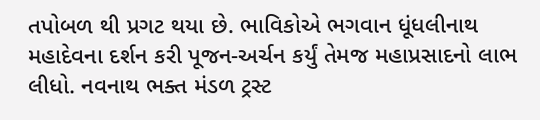તપોબળ થી પ્રગટ થયા છે. ભાવિકોએ ભગવાન ધૂંધલીનાથ મહાદેવના દર્શન કરી પૂજન-અર્ચન કર્યું તેમજ મહાપ્રસાદનો લાભ લીધો. નવનાથ ભક્ત મંડળ ટ્રસ્ટ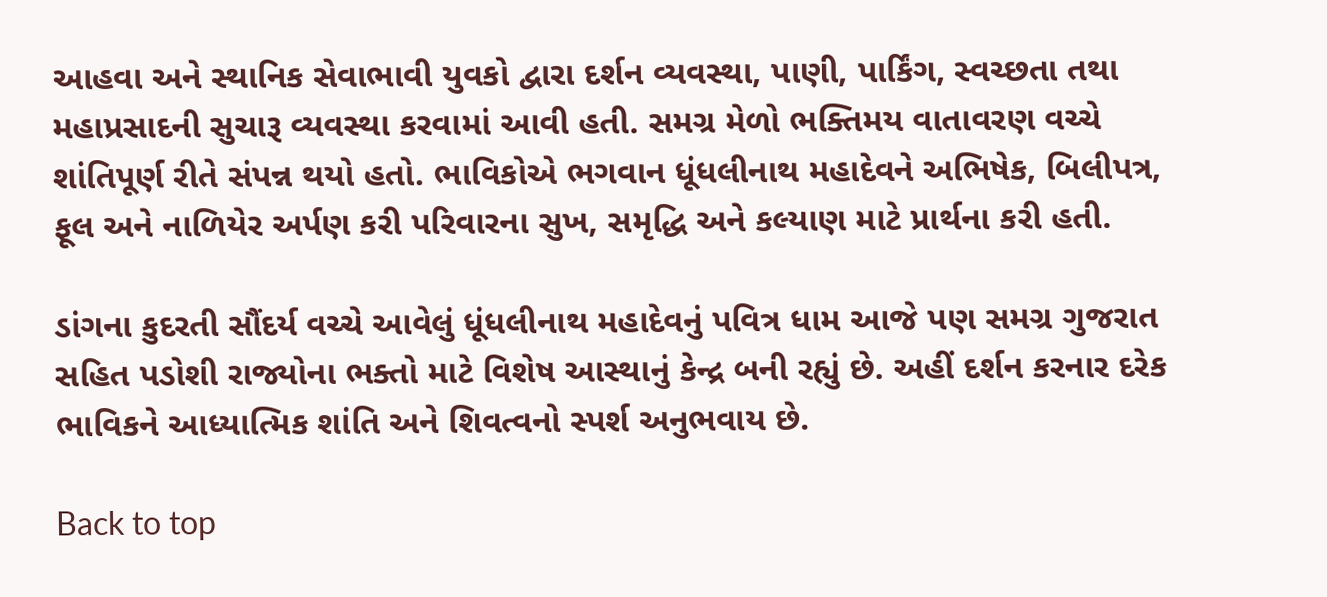આહવા અને સ્થાનિક સેવાભાવી યુવકો દ્વારા દર્શન વ્યવસ્થા, પાણી, પાર્કિંગ, સ્વચ્છતા તથા મહાપ્રસાદની સુચારૂ વ્યવસ્થા કરવામાં આવી હતી. સમગ્ર મેળો ભક્તિમય વાતાવરણ વચ્ચે શાંતિપૂર્ણ રીતે સંપન્ન થયો હતો. ભાવિકોએ ભગવાન ધૂંધલીનાથ મહાદેવને અભિષેક, બિલીપત્ર, ફૂલ અને નાળિયેર અર્પણ કરી પરિવારના સુખ, સમૃદ્ધિ અને કલ્યાણ માટે પ્રાર્થના કરી હતી.

ડાંગના કુદરતી સૌંદર્ય વચ્ચે આવેલું ધૂંધલીનાથ મહાદેવનું પવિત્ર ધામ આજે પણ સમગ્ર ગુજરાત સહિત પડોશી રાજ્યોના ભક્તો માટે વિશેષ આસ્થાનું કેન્દ્ર બની રહ્યું છે. અહીં દર્શન કરનાર દરેક ભાવિકને આધ્યાત્મિક શાંતિ અને શિવત્વનો સ્પર્શ અનુભવાય છે.

Back to top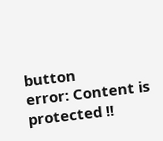button
error: Content is protected !!